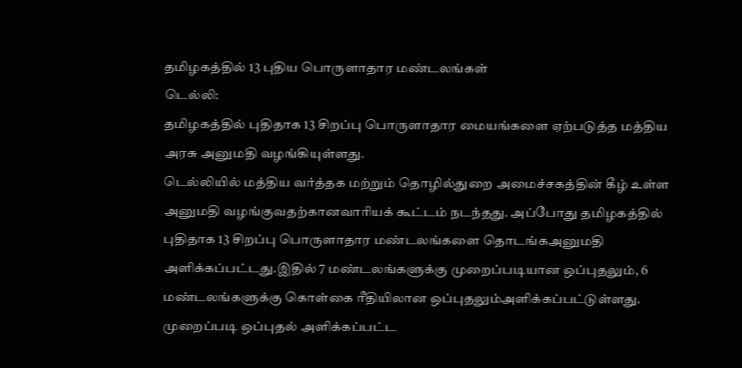தமிழகத்தில் 13 புதிய பொருளாதார மண்டலங்கள்
டெல்லி:
தமிழகத்தில் புதிதாக 13 சிறப்பு பொருளாதார மையங்களை ஏற்படுத்த மத்திய அரசு அனுமதி வழங்கியுள்ளது.
டெல்லியில் மத்திய வர்த்தக மற்றும் தொழில்துறை அமைச்சகத்தின் கீழ் உள்ள அனுமதி வழங்குவதற்கானவாரியக் கூட்டம் நடந்தது. அப்போது தமிழகத்தில் புதிதாக 13 சிறப்பு பொருளாதார மண்டலங்களை தொடங்கஅனுமதி அளிக்கப்பட்டது.இதில் 7 மண்டலங்களுக்கு முறைப்படியான ஒப்புதலும், 6 மண்டலங்களுக்கு கொள்கை ரீதியிலான ஒப்புதலும்அளிக்கப்பட்டுள்ளது. முறைப்படி ஒப்புதல் அளிக்கப்பட்ட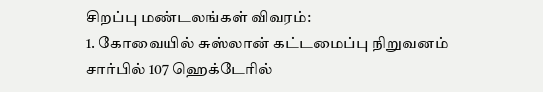சிறப்பு மண்டலங்கள் விவரம்:
1. கோவையில் சுஸ்லான் கட்டமைப்பு நிறுவனம் சார்பில் 107 ஹெக்டேரில்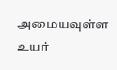அமையவுள்ள உயர்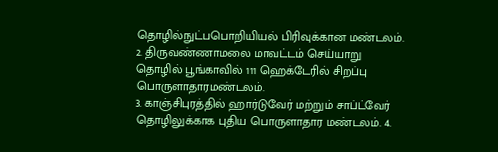தொழில்நுட்பபொறியியல் பிரிவுக்கான மண்டலம்.
2. திருவண்ணாமலை மாவட்டம் செய்யாறு தொழில் பூங்காவில் 111 ஹெக்டேரில் சிறப்பு பொருளாதாரமண்டலம்.
3. காஞ்சிபுரத்தில் ஹார்டுவேர் மற்றும் சாப்ட்வேர் தொழிலுக்காக புதிய பொருளாதார மண்டலம். 4.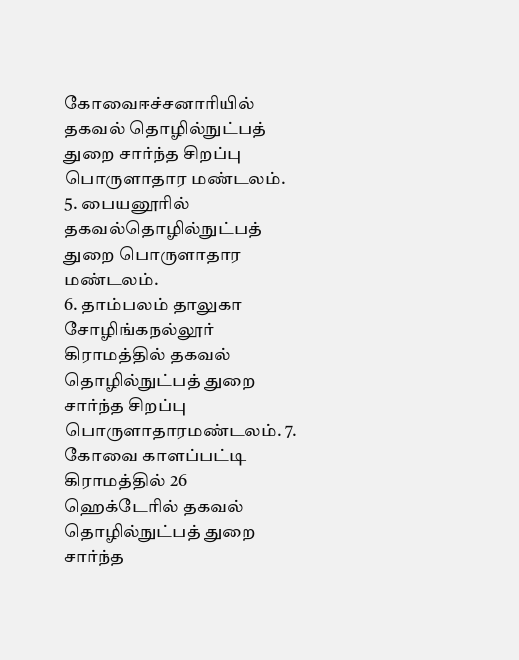கோவைஈச்சனாரியில் தகவல் தொழில்நுட்பத் துறை சார்ந்த சிறப்பு பொருளாதார மண்டலம். 5. பையனூரில் தகவல்தொழில்நுட்பத் துறை பொருளாதார மண்டலம்.
6. தாம்பலம் தாலுகா சோழிங்கநல்லூர் கிராமத்தில் தகவல் தொழில்நுட்பத் துறை சார்ந்த சிறப்பு பொருளாதாரமண்டலம். 7. கோவை காளப்பட்டி கிராமத்தில் 26 ஹெக்டேரில் தகவல் தொழில்நுட்பத் துறை சார்ந்த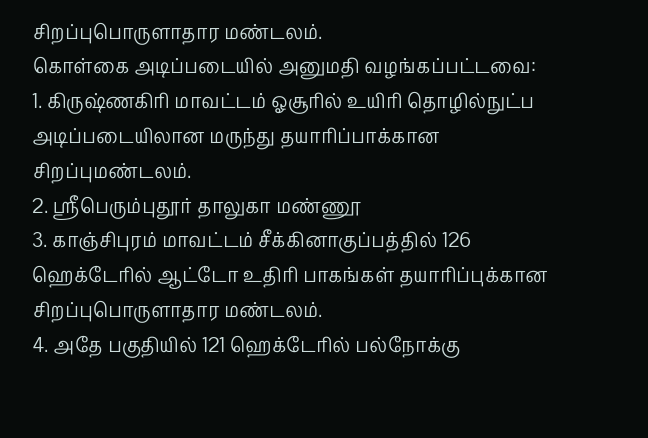சிறப்புபொருளாதார மண்டலம்.
கொள்கை அடிப்படையில் அனுமதி வழங்கப்பட்டவை:
1. கிருஷ்ணகிரி மாவட்டம் ஓசூரில் உயிரி தொழில்நுட்ப அடிப்படையிலான மருந்து தயாரிப்பாக்கான சிறப்புமண்டலம்.
2. ஸ்ரீபெரும்புதூர் தாலுகா மண்ணூ
3. காஞ்சிபுரம் மாவட்டம் சீக்கினாகுப்பத்தில் 126 ஹெக்டேரில் ஆட்டோ உதிரி பாகங்கள் தயாரிப்புக்கான சிறப்புபொருளாதார மண்டலம்.
4. அதே பகுதியில் 121 ஹெக்டேரில் பல்நோக்கு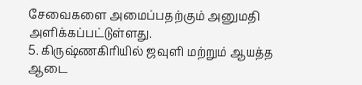சேவைகளை அமைப்பதற்கும் அனுமதி அளிக்கப்பட்டுள்ளது.
5. கிருஷ்ணகிரியில் ஜவுளி மற்றும் ஆயத்த ஆடை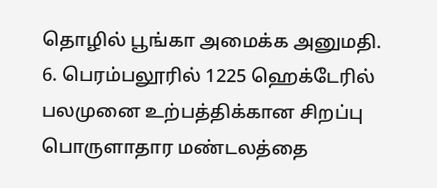தொழில் பூங்கா அமைக்க அனுமதி.
6. பெரம்பலூரில் 1225 ஹெக்டேரில் பலமுனை உற்பத்திக்கான சிறப்பு பொருளாதார மண்டலத்தை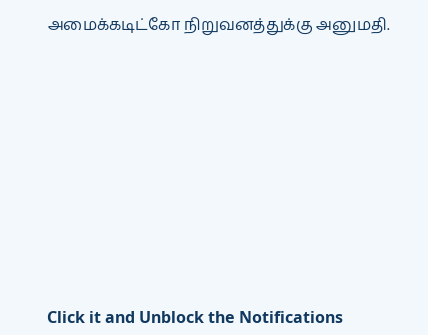அமைக்கடிட்கோ நிறுவனத்துக்கு அனுமதி.












Click it and Unblock the Notifications